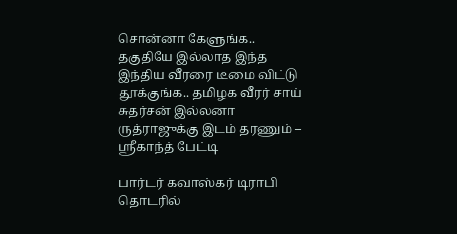சொன்னா கேளுங்க.. தகுதியே இல்லாத இந்த இந்திய வீரரை டீமை விட்டு தூக்குங்க.. தமிழக வீரர் சாய் சுதர்சன் இல்லனா ருத்ராஜுக்கு இடம் தரணும் – ஸ்ரீகாந்த் பேட்டி

பார்டர் கவாஸ்கர் டிராபி தொடரில்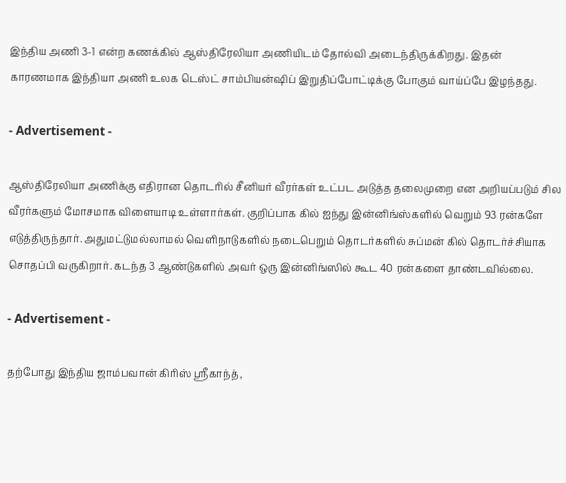இந்திய அணி 3-1 என்ற கணக்கில் ஆஸ்திரேலியா அணியிடம் தோல்வி அடைந்திருக்கிறது. இதன் காரணமாக இந்தியா அணி உலக டெஸ்ட் சாம்பியன்ஷிப் இறுதிப்போட்டிக்கு போகும் வாய்ப்பே இழந்தது.

- Advertisement -

ஆஸ்திரேலியா அணிக்கு எதிரான தொடரில் சீனியர் வீரர்கள் உட்பட அடுத்த தலைமுறை என அறியப்படும் சில வீரர்களும் மோசமாக விளையாடி உள்ளார்கள். குறிப்பாக கில் ஐந்து இன்னிங்ஸ்களில் வெறும் 93 ரன்களே எடுத்திருந்தார். அதுமட்டுமல்லாமல் வெளிநாடுகளில் நடைபெறும் தொடர்களில் சுப்மன் கில் தொடர்ச்சியாக சொதப்பி வருகிறார். கடந்த 3 ஆண்டுகளில் அவர் ஒரு இன்னிங்ஸில் கூட 40 ரன்களை தாண்டவில்லை.

- Advertisement -

தற்போது இந்திய ஜாம்பவான் கிரிஸ் ஸ்ரீகாந்த்,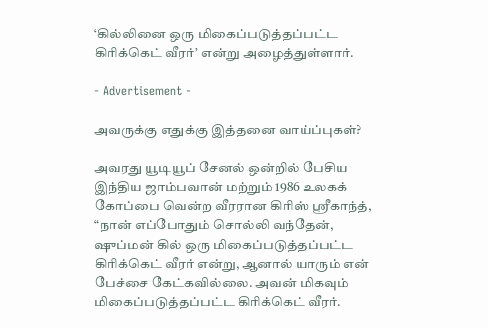‘கில்லினை ஒரு மிகைப்படுத்தப்பட்ட கிரிக்கெட் வீரர்’ என்று அழைத்துள்ளார்.

- Advertisement -

அவருக்கு எதுக்கு இத்தனை வாய்ப்புகள்?

அவரது யூடியூப் சேனல் ஒன்றில் பேசிய இந்திய ஜாம்பவான் மற்றும் 1986 உலகக் கோப்பை வென்ற வீரரான கிரிஸ் ஸ்ரீகாந்த், “நான் எப்போதும் சொல்லி வந்தேன், ஷுப்மன் கில் ஒரு மிகைப்படுத்தப்பட்ட கிரிக்கெட் வீரர் என்று, ஆனால் யாரும் என் பேச்சை கேட்கவில்லை. அவன் மிகவும் மிகைப்படுத்தப்பட்ட கிரிக்கெட் வீரர்.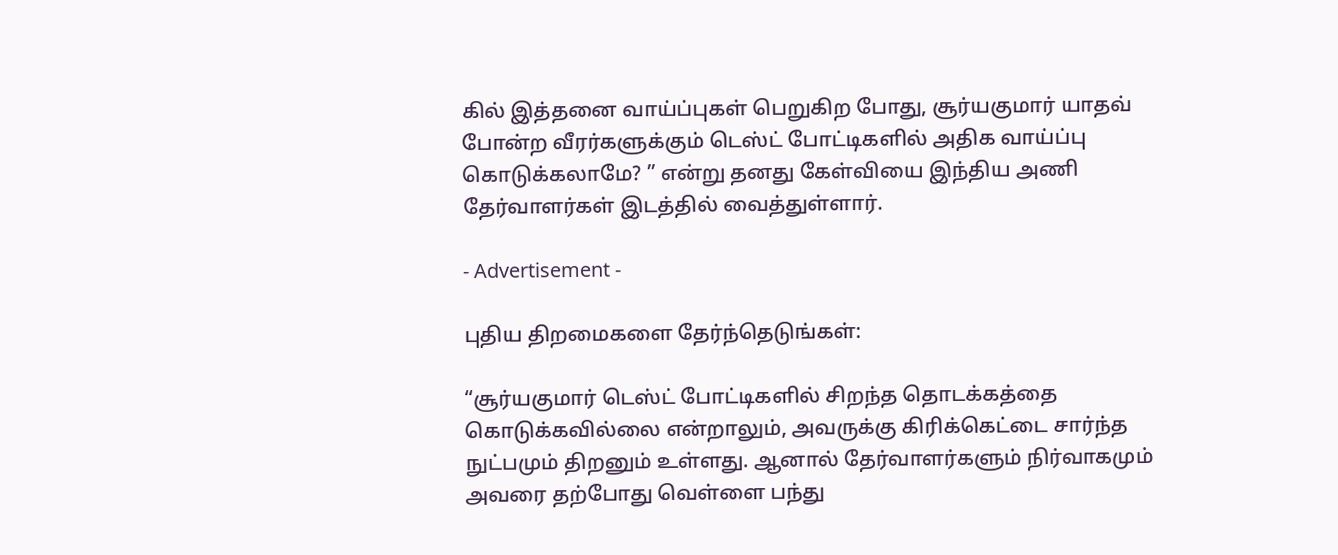கில் இத்தனை வாய்ப்புகள் பெறுகிற போது, சூர்யகுமார் யாதவ் போன்ற வீரர்களுக்கும் டெஸ்ட் போட்டிகளில் அதிக வாய்ப்பு கொடுக்கலாமே? ” என்று தனது கேள்வியை இந்திய அணி தேர்வாளர்கள் இடத்தில் வைத்துள்ளார்.

- Advertisement -

புதிய திறமைகளை தேர்ந்தெடுங்கள்:

“சூர்யகுமார் டெஸ்ட் போட்டிகளில் சிறந்த தொடக்கத்தை கொடுக்கவில்லை என்றாலும், அவருக்கு கிரிக்கெட்டை சார்ந்த நுட்பமும் திறனும் உள்ளது. ஆனால் தேர்வாளர்களும் நிர்வாகமும் அவரை தற்போது வெள்ளை பந்து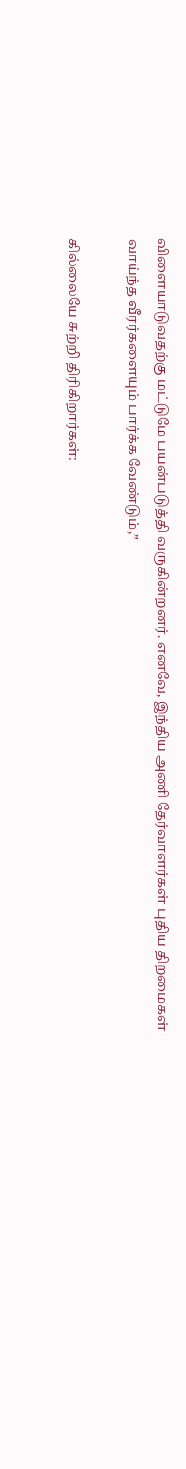விளையாடுவதற்கு மட்டுமே பயன்படுத்தி வருகின்றனர். எனவே, இந்திய அணி தேர்வாளர்கள் புதிய திறமைகள் வாய்ந்த வீரர்களையும் பார்க்க வேண்டும்,”

கில்லையே சுற்றி திரிகிறார்கள்: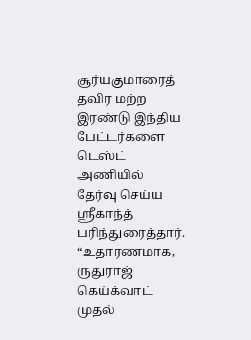சூர்யகுமாரைத் தவிர மற்ற இரண்டு இந்திய பேட்டர்களை டெஸ்ட் அணியில் தேர்வு செய்ய ஸ்ரீகாந்த் பரிந்துரைத்தார். “உதாரணமாக, ருதுராஜ் கெய்க்வாட் முதல்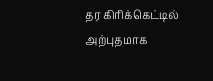தர கிரிக்கெட்டில் அற்புதமாக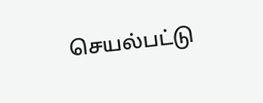செயல்பட்டு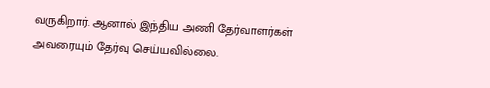வருகிறார். ஆனால் இந்திய அணி தேர்வாளர்கள் அவரையும் தேர்வு செய்யவில்லை.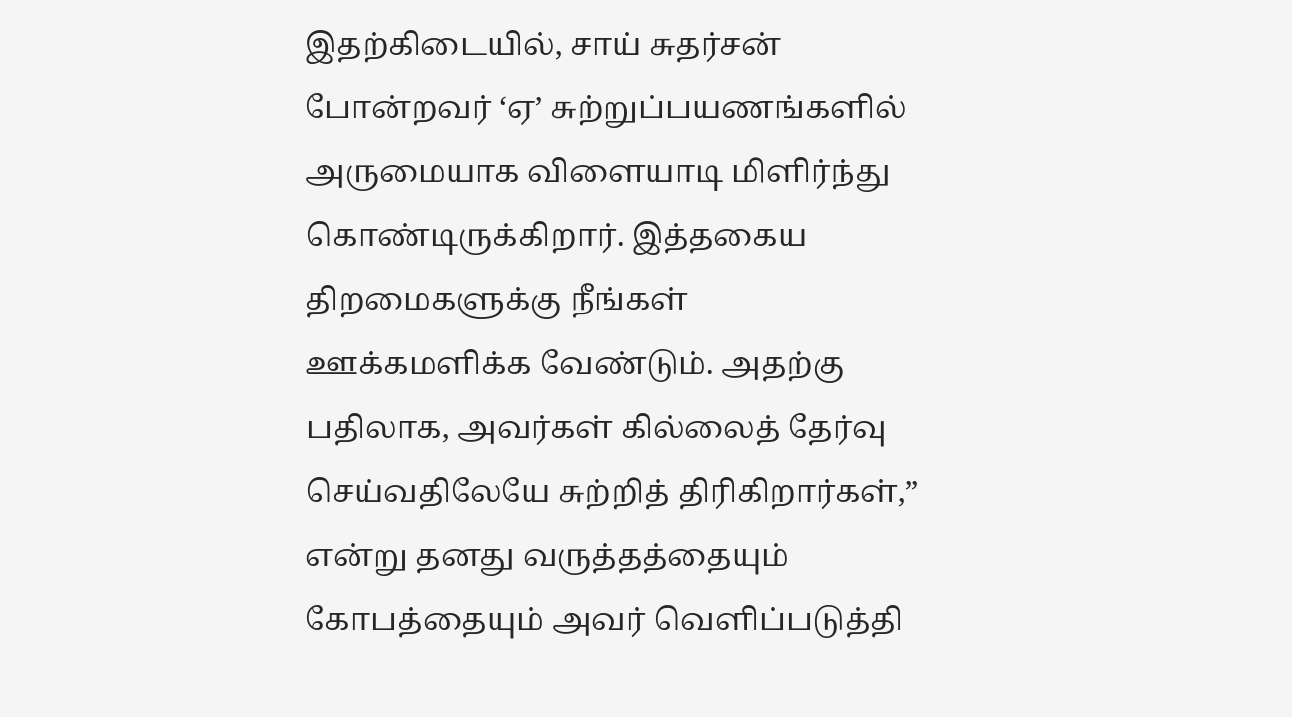இதற்கிடையில், சாய் சுதர்சன் போன்றவர் ‘ஏ’ சுற்றுப்பயணங்களில் அருமையாக விளையாடி மிளிர்ந்து கொண்டிருக்கிறார். இத்தகைய திறமைகளுக்கு நீங்கள் ஊக்கமளிக்க வேண்டும். அதற்கு பதிலாக, அவர்கள் கில்லைத் தேர்வு செய்வதிலேயே சுற்றித் திரிகிறார்கள்,” என்று தனது வருத்தத்தையும் கோபத்தையும் அவர் வெளிப்படுத்தி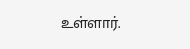உள்ளார்.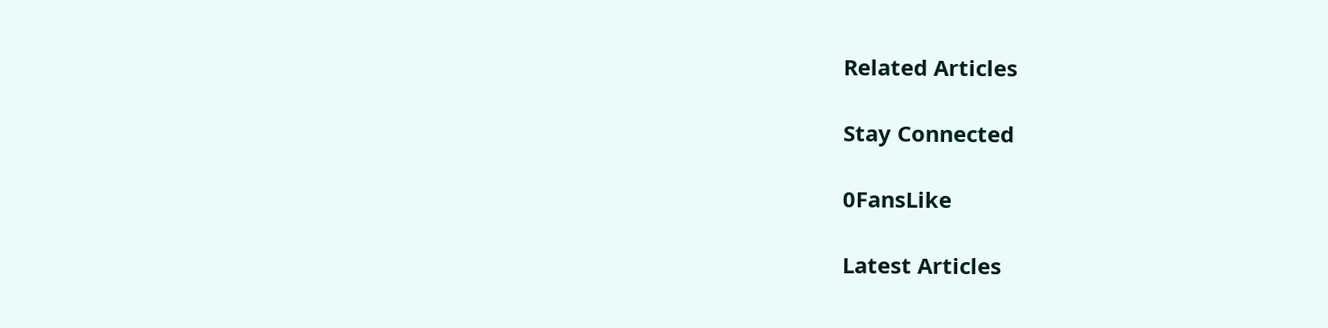Related Articles

Stay Connected

0FansLike

Latest Articles